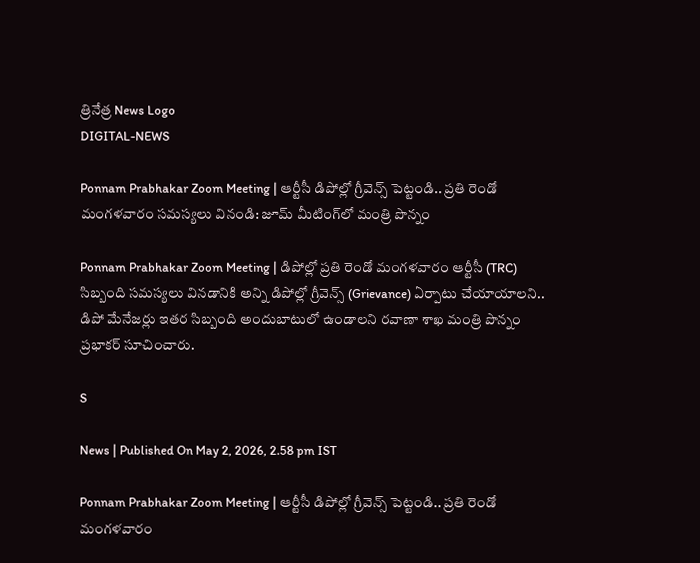త్రినేత్ర News Logo
DIGITAL-NEWS

Ponnam Prabhakar Zoom Meeting | ఆర్టీసీ డిపోల్లో గ్రీవెన్స్ పెట్టండి.. ప్ర‌తి రెండో మంగ‌ళ‌వారం స‌మ‌స్య‌లు వినండి: జూమ్ మీటింగ్‌లో మంత్రి పొన్నం

Ponnam Prabhakar Zoom Meeting | డిపోల్లో ప్రతి రెండో మంగళవారం ఆర్టీసీ (TRC) సిబ్బంది సమస్యలు వినడానికి అన్ని డిపోల్లో గ్రీవెన్స్ (Grievance) ఏర్పాటు చేయాయాల‌ని.. డిపో మేనేజర్లు ఇతర సిబ్బంది అందుబాటులో ఉండాలని ర‌వాణా శాఖ మంత్రి పొన్నం ప్ర‌భాక‌ర్ సూచించారు.

S

News | Published On May 2, 2026, 2.58 pm IST

Ponnam Prabhakar Zoom Meeting | ఆర్టీసీ డిపోల్లో గ్రీవెన్స్ పెట్టండి.. ప్ర‌తి రెండో మంగ‌ళ‌వారం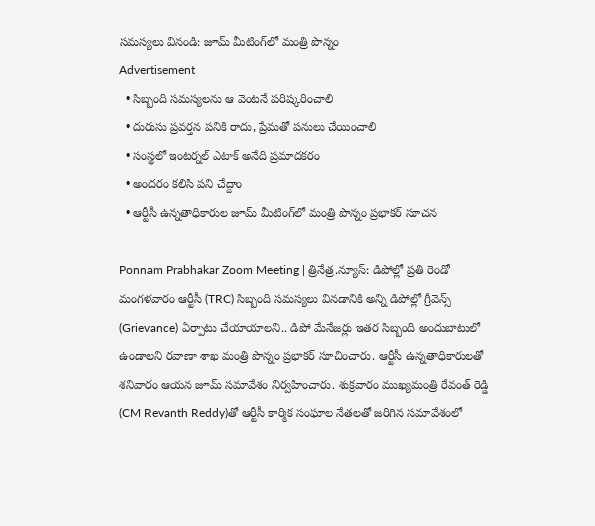స‌మ‌స్య‌లు వినండి: జూమ్ మీటింగ్‌లో మంత్రి పొన్నం
Advertisement
  • సిబ్బంది స‌మ‌స్య‌ల‌ను ఆ వెంట‌నే ప‌రిష్క‌రించాలి
  • దురుసు ప్ర‌వ‌ర్త‌న ప‌నికి రాదు, ప్రేమ‌తో ప‌నులు చేయించాలి
  • సంస్థలో ఇంటర్నల్ ఎటాక్ అనేది ప్రమాదకరం
  • అంద‌రం క‌లిసి ప‌ని చేద్దాం
  • ఆర్టీసీ ఉన్న‌తాధికారుల జూమ్ మీటింగ్‌లో మంత్రి పొన్నం ప్ర‌భాక‌ర్ సూచ‌న‌

Ponnam Prabhakar Zoom Meeting | త్రినేత్ర‌.న్యూస్‌: డిపోల్లో ప్రతి రెండో మంగళవారం ఆర్టీసీ (TRC) సిబ్బంది సమస్యలు వినడానికి అన్ని డిపోల్లో గ్రీవెన్స్ (Grievance) ఏర్పాటు చేయాయాల‌ని.. డిపో మేనేజర్లు ఇతర సిబ్బంది అందుబాటులో ఉండాలని ర‌వాణా శాఖ మంత్రి పొన్నం ప్ర‌భాక‌ర్ సూచించారు. ఆర్టీసీ ఉన్నతాధికారులతో శ‌నివారం ఆయ‌న జూమ్ సమావేశం నిర్వ‌హించారు. శుక్ర‌వారం ముఖ్యమంత్రి రేవంత్ రెడ్డి (CM Revanth Reddy)తో ఆర్టీసీ కార్మిక సంఘాల నేతలతో జరిగిన సమావేశంలో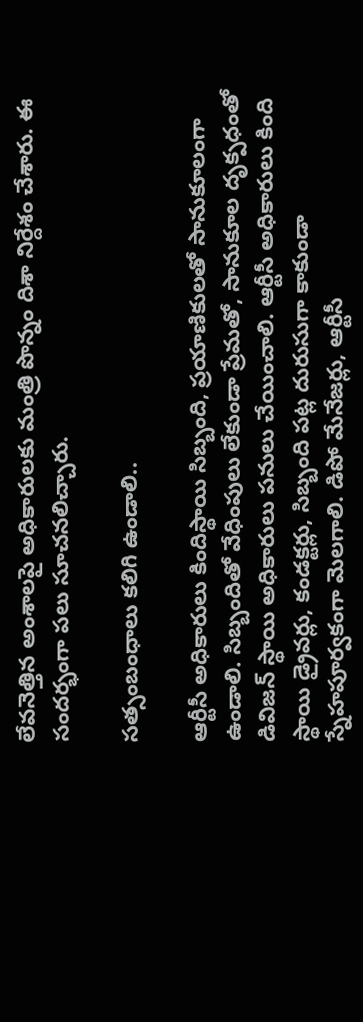లేవనెత్తిన అంశాలపై అధికారులకు మంత్రి పొన్నం దిశా నిర్దేశం చేశారు. ఈ సంద‌ర్భంగా ప‌లు సూచ‌న‌లిచ్చారు.

స‌త్సంబంధాలు క‌లిగి ఉండాలి..

ఆర్టీసీ అధికారులు కిందిస్థాయి సిబ్బంది, ప్రయాణికులతో సానుకూలంగా ఉండాలి. సిబ్బందితో వేధింపులు లేకుండా ప్రేమతో, సానుకూల దృక్పధంతో డివిజన్ స్థాయి అధికారులు పనులు చేయించాలి. ఆర్టీసీ అధికారులు కింది స్థాయి డ్రైవర్లు, కండక్టర్లు, సిబ్బంది పట్ల దురుసుగా కాకుండా స్నేహపూర్వకంగా మెల‌గాలి. డిపో మేనేజర్లు, ఆర్టీసీ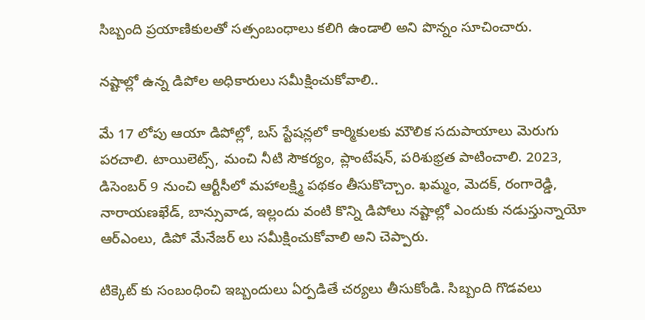సిబ్బంది ప్రయాణికులతో సత్సంబంధాలు కలిగి ఉండాలి అని పొన్నం సూచించారు.

న‌ష్టాల్లో ఉన్న డిపోల అధికారులు స‌మీక్షించుకోవాలి..

మే 17 లోపు ఆయా డిపోల్లో, బస్ స్టేషన్లలో కార్మికులకు మౌలిక సదుపాయాలు మెరుగు పరచాలి. టాయిలెట్స్, మంచి నీటి సౌకర్యం, ప్లాంటేషన్, పరిశుభ్రత పాటించాలి. 2023, డిసెంబర్ 9 నుంచి ఆర్టీసీలో మహాలక్ష్మి పథకం తీసుకొచ్చాం. ఖమ్మం, మెదక్, రంగారెడ్డి, నారాయణఖేడ్, బాన్సువాడ, ఇల్లందు వంటి కొన్ని డిపోలు నష్టాల్లో ఎందుకు నడుస్తున్నాయో ఆర్ఎంలు, డిపో మేనేజర్ లు సమీక్షించుకోవాలి అని చెప్పారు.

టిక్కెట్ కు సంబంధించి ఇబ్బందులు ఏర్ప‌డితే చర్యలు తీసుకోండి. సిబ్బంది గొడవలు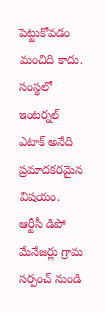పెట్టుకోవడం మంచిది కాదు. సంస్థలో ఇంటర్నల్ ఎటాక్ అనేది ప్రమాదకరమైన విషయం. ఆర్టీసీ డిపో మేనేజర్లు గ్రామ సర్పంచ్ నుండి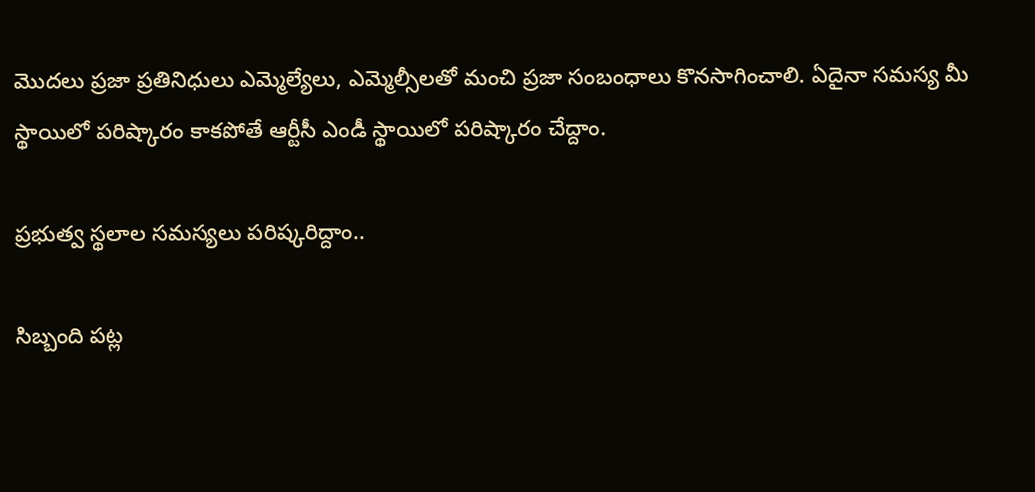మొదలు ప్రజా ప్రతినిధులు ఎమ్మెల్యేలు, ఎమ్మెల్సీలతో మంచి ప్రజా సంబంధాలు కొన‌సాగించాలి. ఏదైనా సమస్య మీ స్థాయిలో పరిష్కారం కాకపోతే ఆర్టీసీ ఎండీ స్థాయిలో పరిష్కారం చేద్దాం.

ప్ర‌భుత్వ స్థ‌లాల స‌మ‌స్య‌లు ప‌రిష్క‌రిద్దాం..

సిబ్బంది పట్ల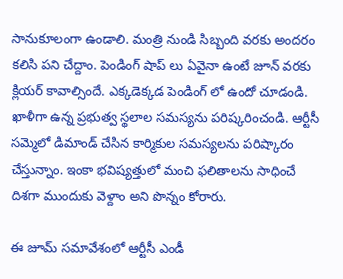సానుకూలంగా ఉండాలి. మంత్రి నుండి సిబ్బంది వరకు అందరం కలిసి పని చేద్దాం. పెండింగ్ షాప్ లు ఏవైనా ఉంటే జూన్ వరకు క్లియర్ కావాల్సిందే. ఎక్కడెక్కడ పెండింగ్ లో ఉందో చూడండి. ఖాళీగా ఉన్న ప్రభుత్వ స్థలాల‌ సమస్యను పరిష్కరించండి. ఆర్టీసీ సమ్మెలో డిమాండ్ చేసిన కార్మికుల సమస్యలను పరిష్కారం చేస్తున్నాం. ఇంకా భవిష్యత్తులో మంచి ఫలితాలను సాధించే దిశగా ముందుకు వెళ్దాం అని పొన్నం కోరారు.

ఈ జూమ్ సమావేశంలో ఆర్టీసీ ఎండీ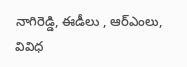నాగిరెడ్డి, ఈడీలు , ఆర్ఎంలు, వివిధ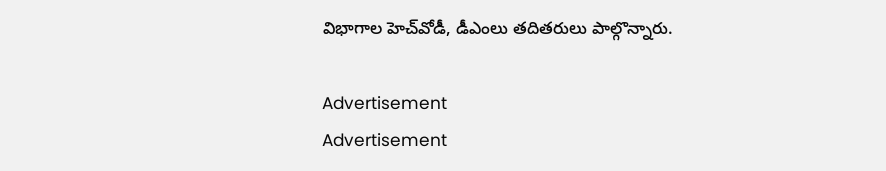విభాగాల హెచ్‌వోడీ, డీఎంలు త‌దిత‌రులు పాల్గొన్నారు.

Advertisement
Advertisement